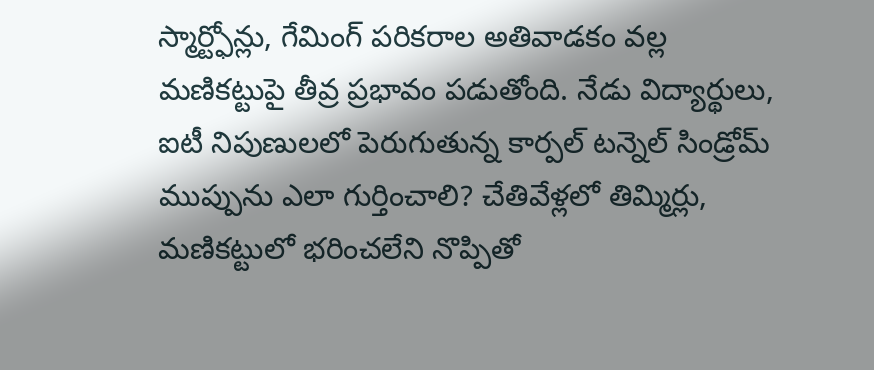స్మార్ట్ఫోన్లు, గేమింగ్ పరికరాల అతివాడకం వల్ల మణికట్టుపై తీవ్ర ప్రభావం పడుతోంది. నేడు విద్యార్థులు, ఐటీ నిపుణులలో పెరుగుతున్న కార్పల్ టన్నెల్ సిండ్రోమ్ ముప్పును ఎలా గుర్తించాలి? చేతివేళ్లలో తిమ్మిర్లు, మణికట్టులో భరించలేని నొప్పితో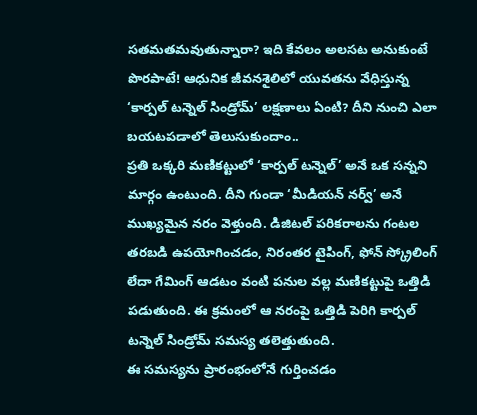సతమతమవుతున్నారా? ఇది కేవలం అలసట అనుకుంటే పొరపాటే! ఆధునిక జీవనశైలిలో యువతను వేధిస్తున్న ‘కార్పల్ టన్నెల్ సిండ్రోమ్’ లక్షణాలు ఏంటి? దీని నుంచి ఎలా బయటపడాలో తెలుసుకుందాం..
ప్రతి ఒక్కరి మణికట్టులో ‘కార్పల్ టన్నెల్’ అనే ఒక సన్నని మార్గం ఉంటుంది. దీని గుండా ‘మీడియన్ నర్వ్’ అనే ముఖ్యమైన నరం వెళ్తుంది. డిజిటల్ పరికరాలను గంటల తరబడి ఉపయోగించడం, నిరంతర టైపింగ్, ఫోన్ స్క్రోలింగ్ లేదా గేమింగ్ ఆడటం వంటి పనుల వల్ల మణికట్టుపై ఒత్తిడి పడుతుంది. ఈ క్రమంలో ఆ నరంపై ఒత్తిడి పెరిగి కార్పల్ టన్నెల్ సిండ్రోమ్ సమస్య తలెత్తుతుంది.
ఈ సమస్యను ప్రారంభంలోనే గుర్తించడం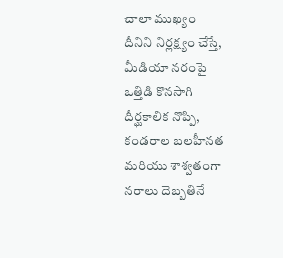చాలా ముఖ్యం
దీనిని నిర్లక్ష్యం చేస్తే, మీడియా నరంపై ఒత్తిడి కొనసాగి దీర్ఘకాలిక నొప్పి, కండరాల బలహీనత మరియు శాశ్వతంగా నరాలు దెబ్బతినే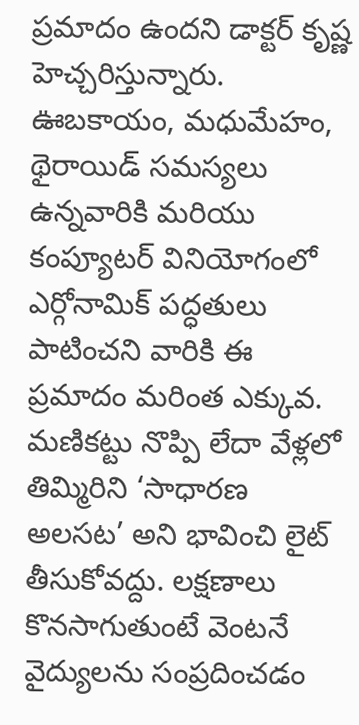ప్రమాదం ఉందని డాక్టర్ కృష్ణ హెచ్చరిస్తున్నారు. ఊబకాయం, మధుమేహం, థైరాయిడ్ సమస్యలు ఉన్నవారికి మరియు కంప్యూటర్ వినియోగంలో ఎర్గోనామిక్ పద్ధతులు పాటించని వారికి ఈ ప్రమాదం మరింత ఎక్కువ.
మణికట్టు నొప్పి లేదా వేళ్లలో తిమ్మిరిని ‘సాధారణ అలసట’ అని భావించి లైట్ తీసుకోవద్దు. లక్షణాలు కొనసాగుతుంటే వెంటనే వైద్యులను సంప్రదించడం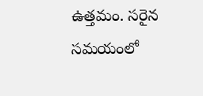ఉత్తమం. సరైన సమయంలో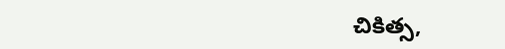చికిత్స,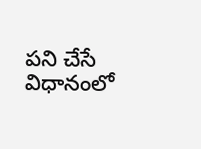పని చేసే విధానంలో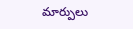మార్పులు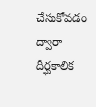చేసుకోవడం ద్వారా దీర్ఘకాలిక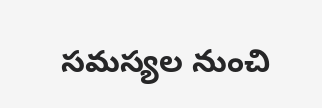సమస్యల నుంచి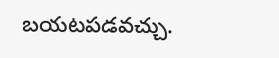బయటపడవచ్చు.